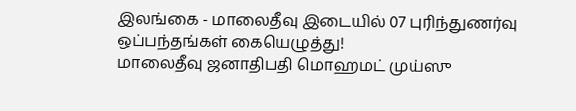இலங்கை - மாலைதீவு இடையில் 07 புரிந்துணர்வு ஒப்பந்தங்கள் கையெழுத்து!
மாலைதீவு ஜனாதிபதி மொஹமட் முய்ஸு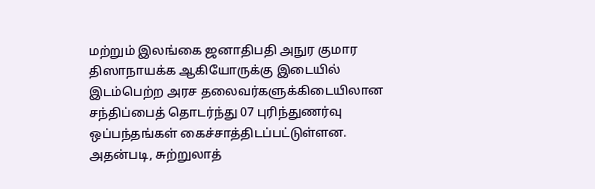மற்றும் இலங்கை ஜனாதிபதி அநுர குமார திஸாநாயக்க ஆகியோருக்கு இடையில் இடம்பெற்ற அரச தலைவர்களுக்கிடையிலான சந்திப்பைத் தொடர்ந்து 07 புரிந்துணர்வு ஒப்பந்தங்கள் கைச்சாத்திடப்பட்டுள்ளன.
அதன்படி, சுற்றுலாத்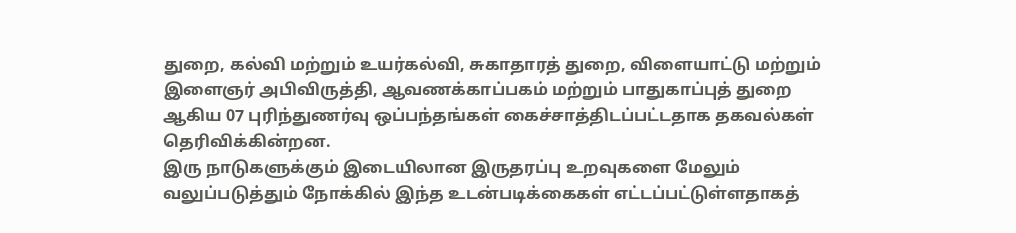துறை, கல்வி மற்றும் உயர்கல்வி, சுகாதாரத் துறை, விளையாட்டு மற்றும் இளைஞர் அபிவிருத்தி, ஆவணக்காப்பகம் மற்றும் பாதுகாப்புத் துறை ஆகிய 07 புரிந்துணர்வு ஒப்பந்தங்கள் கைச்சாத்திடப்பட்டதாக தகவல்கள் தெரிவிக்கின்றன.
இரு நாடுகளுக்கும் இடையிலான இருதரப்பு உறவுகளை மேலும் வலுப்படுத்தும் நோக்கில் இந்த உடன்படிக்கைகள் எட்டப்பட்டுள்ளதாகத்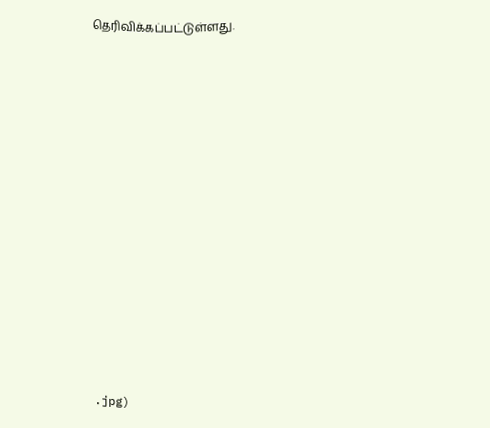தெரிவிக்கப்பட்டுள்ளது.













.jpg)